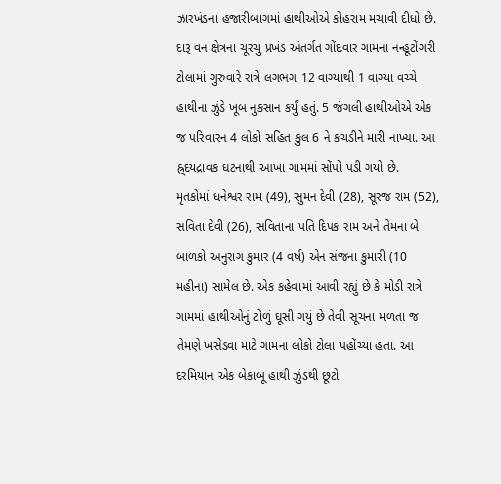ઝારખંડના હજારીબાગમાં હાથીઓએ કોહરામ મચાવી દીધો છે. દારૂ વન ક્ષેત્રના ચૂરચુ પ્રખંડ અંતર્ગત ગોંદવાર ગામના નન્હૂટોંગરી ટોલામાં ગુરુવારે રાત્રે લગભગ 12 વાગ્યાથી 1 વાગ્યા વચ્ચે હાથીના ઝુંડે ખૂબ નુકસાન કર્યું હતું. 5 જંગલી હાથીઓએ એક જ પરિવારન 4 લોકો સહિત કુલ 6 ને કચડીને મારી નાખ્યા. આ હ્ર્દયદ્રાવક ઘટનાથી આખા ગામમાં સોંપો પડી ગયો છે.
મૃતકોમાં ધનેશ્વર રામ (49), સુમન દેવી (28), સૂરજ રામ (52), સવિતા દેવી (26), સવિતાના પતિ દિપક રામ અને તેમના બે બાળકો અનુરાગ કુમાર (4 વર્ષ) એન સંજના કુમારી (10 મહીના) સામેલ છે. એક કહેવામાં આવી રહ્યું છે કે મોડી રાત્રે ગામમાં હાથીઓનું ટોળું ઘૂસી ગયું છે તેવી સૂચના મળતા જ તેમણે ખસેડવા માટે ગામના લોકો ટોલા પહોંચ્યા હતા. આ દરમિયાન એક બેકાબૂ હાથી ઝુંડથી છૂટો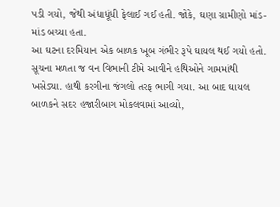પડી ગયો, જેથી અંધાધૂંધી ફેલાઈ ગઈ હતી. જોકે, ઘણા ગ્રામીણો માંડ-માંડ બચ્યા હતા.
આ ઘટના દરમિયાન એક બાળક ખૂબ ગંભીર રૂપે ઘાયલ થઈ ગયો હતો. સૂચના મળતા જ વન વિભાની ટીમે આવીને હથિઓને ગામમાંથી ખસેડ્યા. હાથી કરગીના જંગલો તરફ ભાગી ગયા. આ બાદ ઘાયલ બાળકને સદર હજારીબાગ મોકલવામાં આવ્યો,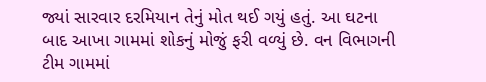જ્યાં સારવાર દરમિયાન તેનું મોત થઈ ગયું હતું. આ ઘટના બાદ આખા ગામમાં શોકનું મોજું ફરી વળ્યું છે. વન વિભાગની ટીમ ગામમાં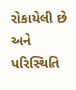રોકાયેલી છે અને પરિસ્થિતિ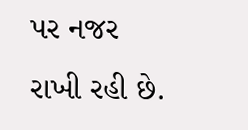પર નજર રાખી રહી છે.